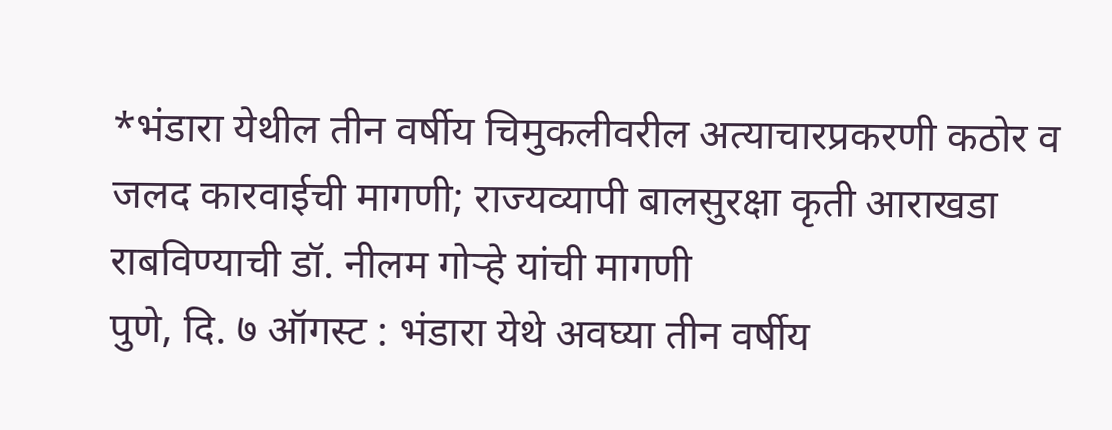*भंडारा येथील तीन वर्षीय चिमुकलीवरील अत्याचारप्रकरणी कठोर व जलद कारवाईची मागणी; राज्यव्यापी बालसुरक्षा कृती आराखडा राबविण्याची डॉ. नीलम गोऱ्हे यांची मागणी
पुणे, दि. ७ ऑगस्ट : भंडारा येथे अवघ्या तीन वर्षीय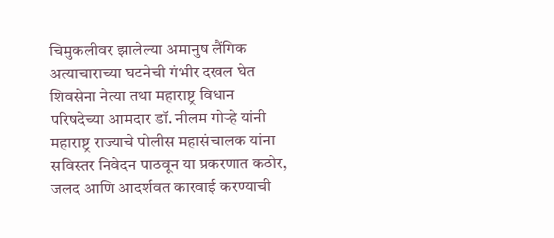चिमुकलीवर झालेल्या अमानुष लैंगिक अत्याचाराच्या घटनेची गंभीर दखल घेत शिवसेना नेत्या तथा महाराष्ट्र विधान परिषदेच्या आमदार डॉ. नीलम गोऱ्हे यांनी महाराष्ट्र राज्याचे पोलीस महासंचालक यांना सविस्तर निवेदन पाठवून या प्रकरणात कठोर, जलद आणि आदर्शवत कारवाई करण्याची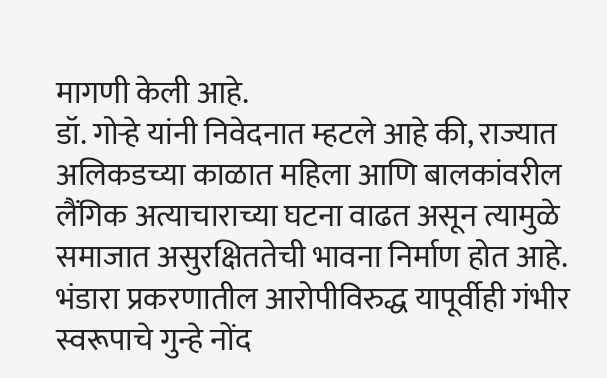मागणी केली आहे.
डॉ. गोऱ्हे यांनी निवेदनात म्हटले आहे की, राज्यात अलिकडच्या काळात महिला आणि बालकांवरील लैंगिक अत्याचाराच्या घटना वाढत असून त्यामुळे समाजात असुरक्षिततेची भावना निर्माण होत आहे. भंडारा प्रकरणातील आरोपीविरुद्ध यापूर्वीही गंभीर स्वरूपाचे गुन्हे नोंद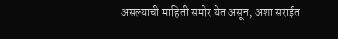असल्याची माहिती समोर येत असून, अशा सराईत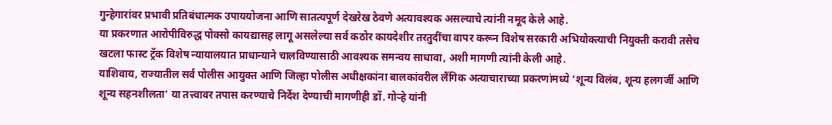गुन्हेगारांवर प्रभावी प्रतिबंधात्मक उपाययोजना आणि सातत्यपूर्ण देखरेख ठेवणे अत्यावश्यक असल्याचे त्यांनी नमूद केले आहे.
या प्रकरणात आरोपीविरुद्ध पोक्सो कायद्यासह लागू असलेल्या सर्व कठोर कायदेशीर तरतुदींचा वापर करून विशेष सरकारी अभियोक्त्याची नियुक्ती करावी तसेच खटला फास्ट ट्रॅक विशेष न्यायालयात प्राधान्याने चालविण्यासाठी आवश्यक समन्वय साधावा, अशी मागणी त्यांनी केली आहे.
याशिवाय, राज्यातील सर्व पोलीस आयुक्त आणि जिल्हा पोलीस अधीक्षकांना बालकांवरील लैंगिक अत्याचाराच्या प्रकरणांमध्ये ‘शून्य विलंब, शून्य हलगर्जी आणि शून्य सहनशीलता’ या तत्त्वावर तपास करण्याचे निर्देश देण्याची मागणीही डॉ. गोऱ्हे यांनी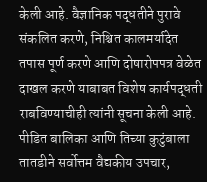केली आहे. वैज्ञानिक पद्धतीने पुरावे संकलित करणे, निश्चित कालमर्यादेत तपास पूर्ण करणे आणि दोषारोपपत्र वेळेत दाखल करणे याबाबत विशेष कार्यपद्धती राबविण्याचीही त्यांनी सूचना केली आहे.
पीडित बालिका आणि तिच्या कुटुंबाला तातडीने सर्वोत्तम वैद्यकीय उपचार,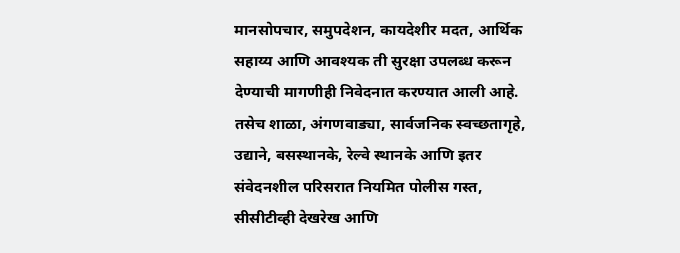मानसोपचार, समुपदेशन, कायदेशीर मदत, आर्थिक सहाय्य आणि आवश्यक ती सुरक्षा उपलब्ध करून देण्याची मागणीही निवेदनात करण्यात आली आहे.
तसेच शाळा, अंगणवाड्या, सार्वजनिक स्वच्छतागृहे, उद्याने, बसस्थानके, रेल्वे स्थानके आणि इतर संवेदनशील परिसरात नियमित पोलीस गस्त, सीसीटीव्ही देखरेख आणि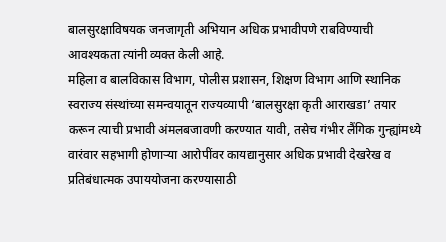बालसुरक्षाविषयक जनजागृती अभियान अधिक प्रभावीपणे राबविण्याची आवश्यकता त्यांनी व्यक्त केली आहे.
महिला व बालविकास विभाग, पोलीस प्रशासन, शिक्षण विभाग आणि स्थानिक स्वराज्य संस्थांच्या समन्वयातून राज्यव्यापी ‘बालसुरक्षा कृती आराखडा’ तयार करून त्याची प्रभावी अंमलबजावणी करण्यात यावी, तसेच गंभीर लैंगिक गुन्ह्यांमध्ये वारंवार सहभागी होणाऱ्या आरोपींवर कायद्यानुसार अधिक प्रभावी देखरेख व प्रतिबंधात्मक उपाययोजना करण्यासाठी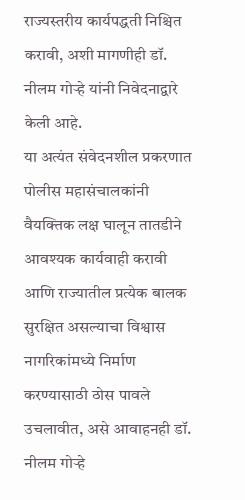राज्यस्तरीय कार्यपद्धती निश्चित करावी, अशी मागणीही डॉ. नीलम गोऱ्हे यांनी निवेदनाद्वारे केली आहे.
या अत्यंत संवेदनशील प्रकरणात पोलीस महासंचालकांनी वैयक्तिक लक्ष घालून तातडीने आवश्यक कार्यवाही करावी आणि राज्यातील प्रत्येक बालक सुरक्षित असल्याचा विश्वास नागरिकांमध्ये निर्माण करण्यासाठी ठोस पावले उचलावीत, असे आवाहनही डॉ. नीलम गोऱ्हे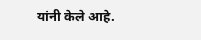यांनी केले आहे.